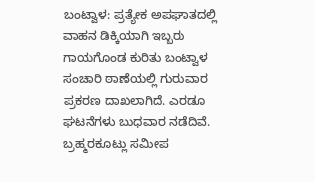ಬಂಟ್ವಾಳ: ಪ್ರತ್ಯೇಕ ಅಪಘಾತದಲ್ಲಿ ವಾಹನ ಡಿಕ್ಕಿಯಾಗಿ ಇಬ್ಬರು ಗಾಯಗೊಂಡ ಕುರಿತು ಬಂಟ್ವಾಳ ಸಂಚಾರಿ ಠಾಣೆಯಲ್ಲಿ ಗುರುವಾರ ಪ್ರಕರಣ ದಾಖಲಾಗಿದೆ. ಎರಡೂ ಘಟನೆಗಳು ಬುಧವಾರ ನಡೆದಿವೆ.
ಬ್ರಹ್ಮರಕೂಟ್ಲು ಸಮೀಪ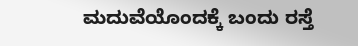ಮದುವೆಯೊಂದಕ್ಕೆ ಬಂದು ರಸ್ತೆ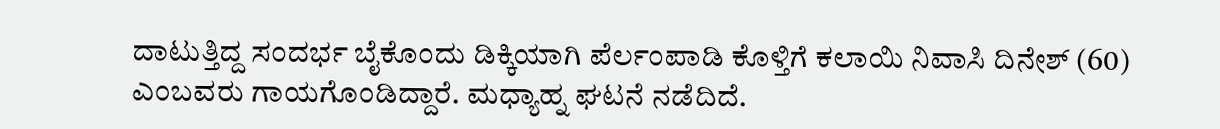ದಾಟುತ್ತಿದ್ದ ಸಂದರ್ಭ ಬೈಕೊಂದು ಡಿಕ್ಕಿಯಾಗಿ ಪೆರ್ಲಂಪಾಡಿ ಕೊಳ್ತಿಗೆ ಕಲಾಯಿ ನಿವಾಸಿ ದಿನೇಶ್ (60) ಎಂಬವರು ಗಾಯಗೊಂಡಿದ್ದಾರೆ. ಮಧ್ಯಾಹ್ನ ಘಟನೆ ನಡೆದಿದೆ.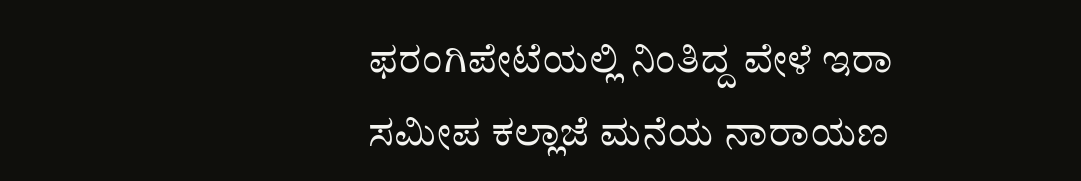ಫರಂಗಿಪೇಟೆಯಲ್ಲಿ ನಿಂತಿದ್ದ ವೇಳೆ ಇರಾ ಸಮೀಪ ಕಲ್ಲಾಜೆ ಮನೆಯ ನಾರಾಯಣ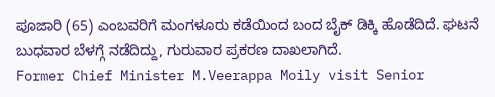ಪೂಜಾರಿ (65) ಎಂಬವರಿಗೆ ಮಂಗಳೂರು ಕಡೆಯಿಂದ ಬಂದ ಬೈಕ್ ಡಿಕ್ಕಿ ಹೊಡೆದಿದೆ. ಘಟನೆ ಬುಧವಾರ ಬೆಳಗ್ಗೆ ನಡೆದಿದ್ದು, ಗುರುವಾರ ಪ್ರಕರಣ ದಾಖಲಾಗಿದೆ.
Former Chief Minister M.Veerappa Moily visit Senior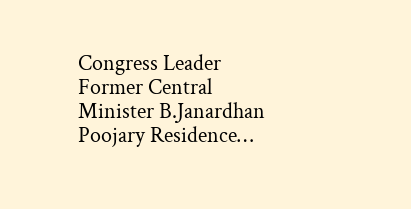Congress Leader Former Central Minister B.Janardhan Poojary Residence…